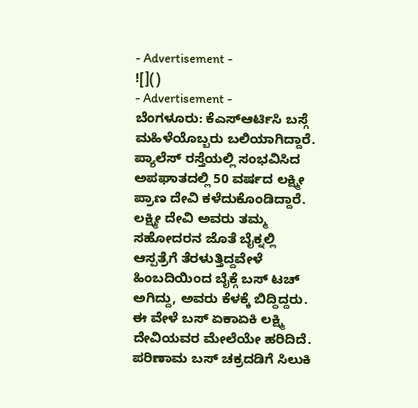- Advertisement -
![]()
- Advertisement -
ಬೆಂಗಳೂರು: ಕೆಎಸ್ಆರ್ಟಿಸಿ ಬಸ್ಗೆ ಮಹಿಳೆಯೊಬ್ಬರು ಬಲಿಯಾಗಿದ್ದಾರೆ. ಪ್ಯಾಲೆಸ್ ರಸ್ತೆಯಲ್ಲಿ ಸಂಭವಿಸಿದ ಅಪಘಾತದಲ್ಲಿ 50 ವರ್ಷದ ಲಕ್ಷ್ಮೀ ಪ್ರಾಣ ದೇವಿ ಕಳೆದುಕೊಂಡಿದ್ದಾರೆ.
ಲಕ್ಷ್ಮೀ ದೇವಿ ಅವರು ತಮ್ಮ ಸಹೋದರನ ಜೊತೆ ಬೈಕ್ನಲ್ಲಿ ಆಸ್ಪತ್ರೆಗೆ ತೆರಳುತ್ತಿದ್ದವೇಳೆ ಹಿಂಬದಿಯಿಂದ ಬೈಕ್ಗೆ ಬಸ್ ಟಚ್ ಅಗಿದ್ದು, ಅವರು ಕೆಳಕ್ಕೆ ಬಿದ್ದಿದ್ದರು. ಈ ವೇಳೆ ಬಸ್ ಏಕಾಏಕಿ ಲಕ್ಷ್ಮಿ ದೇವಿಯವರ ಮೇಲೆಯೇ ಹರಿದಿದೆ.
ಪರಿಣಾಮ ಬಸ್ ಚಕ್ರದಡಿಗೆ ಸಿಲುಕಿ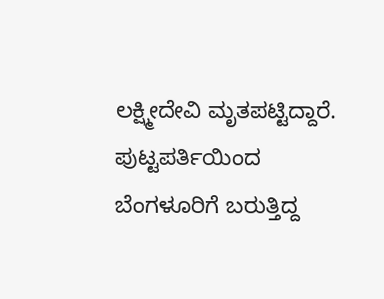ಲಕ್ಷ್ಮೀದೇವಿ ಮೃತಪಟ್ಟಿದ್ದಾರೆ. ಪುಟ್ಟಪರ್ತಿಯಿಂದ ಬೆಂಗಳೂರಿಗೆ ಬರುತ್ತಿದ್ದ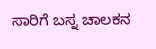ಸಾರಿಗೆ ಬಸ್ನ ಚಾಲಕನ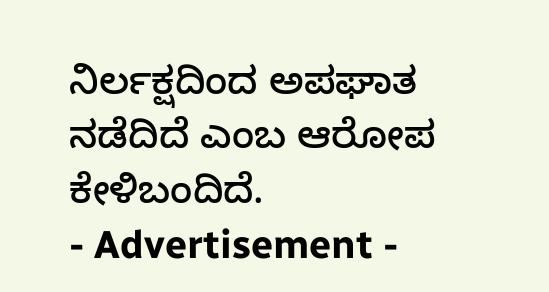ನಿರ್ಲಕ್ಷದಿಂದ ಅಪಘಾತ ನಡೆದಿದೆ ಎಂಬ ಆರೋಪ ಕೇಳಿಬಂದಿದೆ.
- Advertisement -